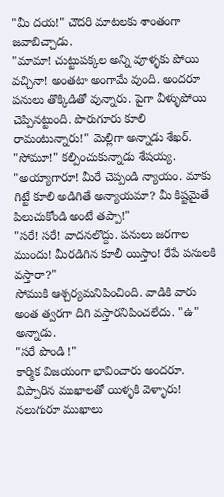"మీ దయ!" చౌదరి మాటలకు శాంతంగా జవాబిచ్చాడు.
"మామా! చుట్టుపక్కల అన్ని వూళ్ళకు పోయి వచ్చినా! అంతటా అంగామే వుంది. అందరూ పనులు తొక్కిడితో వున్నారు. పైగా వీళ్ళుపోయి చెప్పినట్టుంది. పొరుగూరు కూలి రామంటున్నారు!" మెల్లిగా అన్నాడు శేఖర్.
"సోమూ!" కల్పించుకున్నాడు శేషయ్య.
"అయ్యాగారూ! మీరే చెప్పండి న్యాయం. మాకు గిట్టే కూలి అడిగితే అన్యాయమా? మీ కిష్టమైతే పిలుచుకోండి అంటే తప్పా!"
"సరే! సరే! వాదనలొద్దు. పనులు జరగాల ముందు! మీరడిగిన కూలీ యిస్తాం! రేపే పనులకి వస్తారా?"
సోముకి ఆశ్చర్యమనిపించింది. వాడికి వారు అంత త్వరగా దిగి వస్తారనిపించలేదు. "ఉ" అన్నాడు.
"సరే పొండి !"
కార్మిక విజయంగా భావించారు అందరూ. విప్పారిన ముఖాలతో యిళ్ళకి వెళ్ళారు!
నలుగురూ ముఖాలు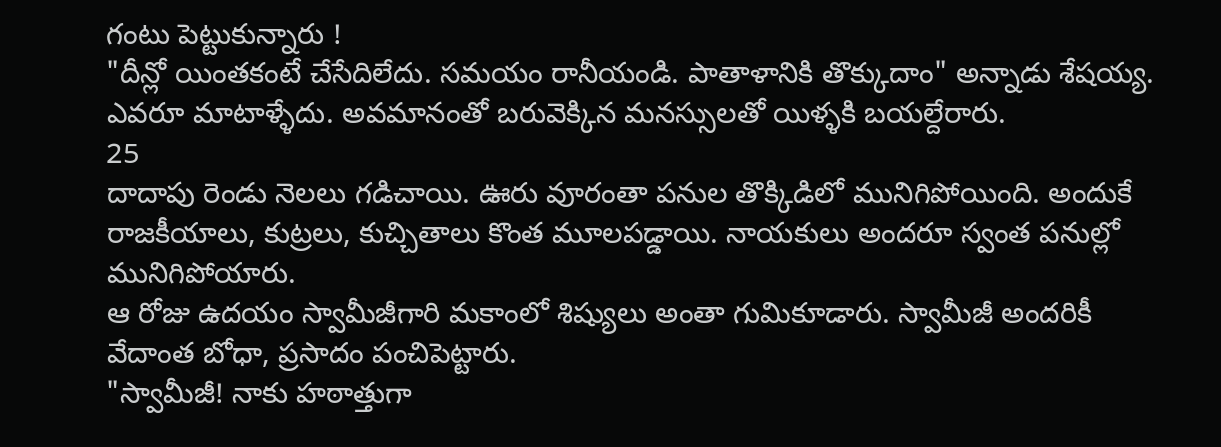గంటు పెట్టుకున్నారు !
"దీన్లో యింతకంటే చేసేదిలేదు. సమయం రానీయండి. పాతాళానికి తొక్కుదాం" అన్నాడు శేషయ్య.
ఎవరూ మాటాళ్ళేదు. అవమానంతో బరువెక్కిన మనస్సులతో యిళ్ళకి బయల్దేరారు.
25
దాదాపు రెండు నెలలు గడిచాయి. ఊరు వూరంతా పనుల తొక్కిడిలో మునిగిపోయింది. అందుకే రాజకీయాలు, కుట్రలు, కుచ్చితాలు కొంత మూలపడ్డాయి. నాయకులు అందరూ స్వంత పనుల్లో మునిగిపోయారు.
ఆ రోజు ఉదయం స్వామీజీగారి మకాంలో శిష్యులు అంతా గుమికూడారు. స్వామీజీ అందరికీ వేదాంత బోధా, ప్రసాదం పంచిపెట్టారు.
"స్వామీజీ! నాకు హఠాత్తుగా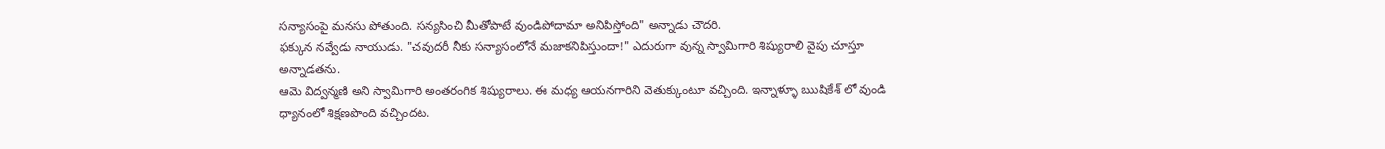సన్యాసంపై మనసు పోతుంది. సన్యసించి మీతోపాటే వుండిపోదామా అనిపిస్తోంది" అన్నాడు చౌదరి.
ఫక్కున నవ్వేడు నాయుడు. "చవుదరీ నీకు సన్యాసంలోనే మజాకనిపిస్తుందా!" ఎదురుగా వున్న స్వామిగారి శిష్యురాలి వైపు చూస్తూ అన్నాడతను.
ఆమె విద్వన్మణి అని స్వామిగారి అంతరంగిక శిష్యురాలు. ఈ మధ్య ఆయనగారిని వెతుక్కుంటూ వచ్చింది. ఇన్నాళ్ళూ ఋషికేశ్ లో వుండి ధ్యానంలో శిక్షణపొంది వచ్చిందట.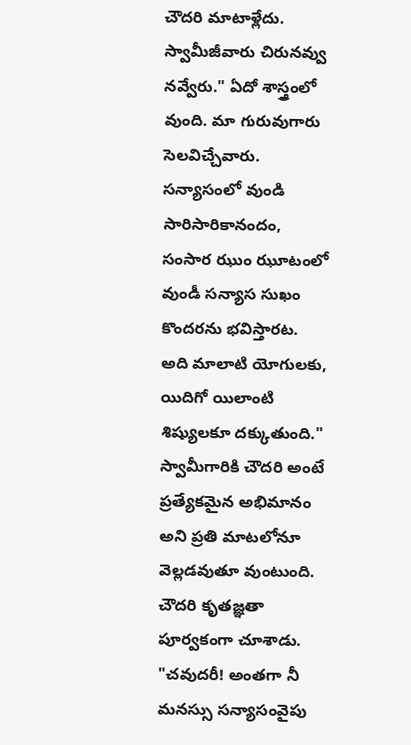చౌదరి మాటాళ్లేదు.
స్వామీజీవారు చిరునవ్వు నవ్వేరు." ఏదో శాస్త్రంలో వుంది. మా గురువుగారు సెలవిచ్చేవారు. సన్యాసంలో వుండి సారిసారికానందం, సంసార ఝుం ఝూటంలో వుండీ సన్యాస సుఖం కొందరను భవిస్తారట. అది మాలాటి యోగులకు, యిదిగో యిలాంటి శిష్యులకూ దక్కుతుంది."
స్వామీగారికి చౌదరి అంటే ప్రత్యేకమైన అభిమానం అని ప్రతి మాటలోనూ వెల్లడవుతూ వుంటుంది. చౌదరి కృతజ్ఞతా పూర్వకంగా చూశాడు.
"చవుదరీ! అంతగా నీ మనస్సు సన్యాసంవైపు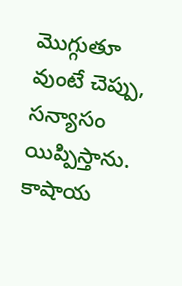మొగ్గుతూ వుంటే చెప్పు, సన్యాసం యిప్పిస్తాను. కాషాయ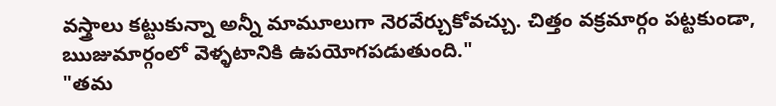వస్త్రాలు కట్టుకున్నా అన్నీ మామూలుగా నెరవేర్చుకోవచ్చు. చిత్తం వక్రమార్గం పట్టకుండా, ఋజుమార్గంలో వెళ్ళటానికి ఉపయోగపడుతుంది."
"తమ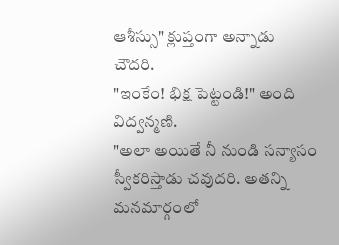ఆశీస్సు" క్లుప్తంగా అన్నాడు చౌదరి.
"ఇంకేం! భిక్ష పెట్టండి!" అంది విద్వన్మణి.
"అలా అయితే నీ నుండి సన్యాసం స్వీకరిస్తాడు చవుదరి. అతన్ని మనమార్గంలో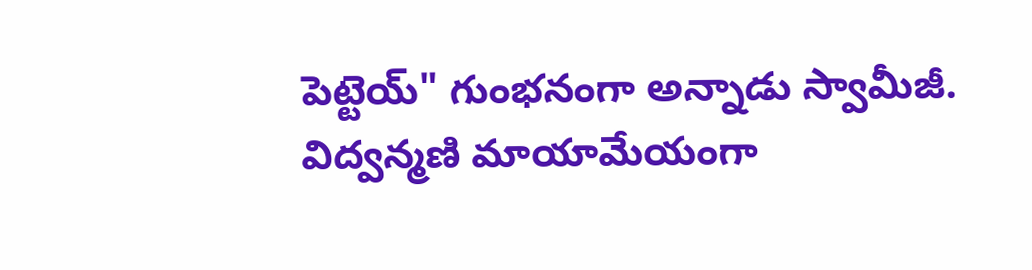పెట్టెయ్" గుంభనంగా అన్నాడు స్వామీజీ.
విద్వన్మణి మాయామేయంగా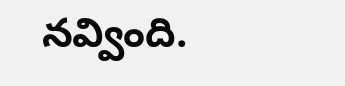నవ్వింది.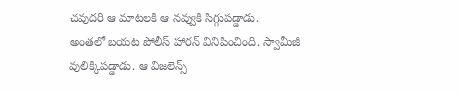చవుదరి ఆ మాటలకి ఆ నవ్వుకి సిగ్గుపడ్డాడు.
అంతలో బయట పోలీస్ హారన్ వినిపించింది. స్వామీజీ వులిక్కిపడ్డాడు. ఆ విజలెన్స్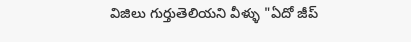విజిలు గుర్తుతెలియని వీళ్ళు "ఏదో జీప్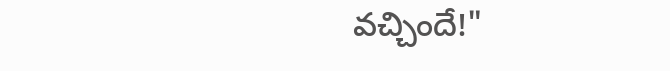వచ్చిందే!"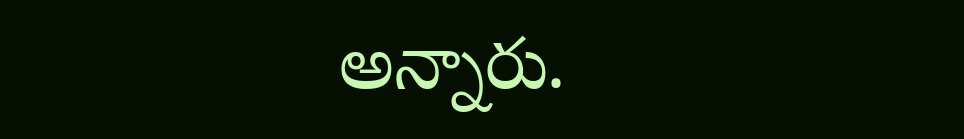అన్నారు.